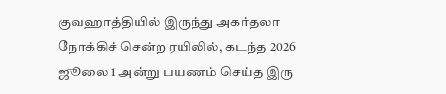குவஹாத்தியில் இருந்து அகர்தலா நோக்கிச் சென்ற ரயிலில், கடந்த 2026 ஜூலை 1 அன்று பயணம் செய்த இரு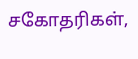சகோதரிகள்,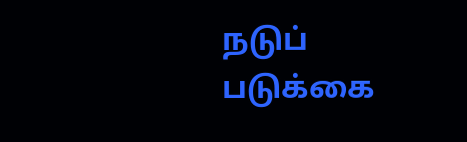நடுப் படுக்கை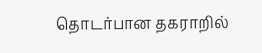தொடர்பான தகராறில்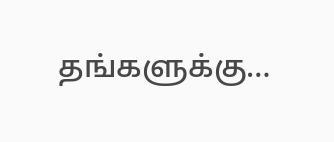தங்களுக்கு…